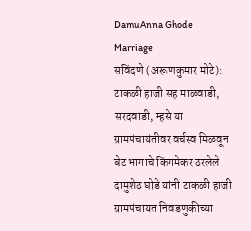DamuAnna Ghode Marriage
सविंदणे (अरूणकुमार मोटे): टाकळी हाजी सह माळवाडी, सरदवाडी, म्हसे या ग्रामपंचायंतीवर वर्चस्व मिळवून बेट भागाचे किंगमेकर ठरलेले दामुशेठ घोडे यांनी टाकळी हाजी ग्रामपंचायत निवडणुकीच्या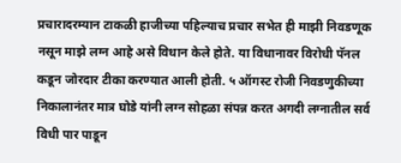प्रचारादरम्यान टाकळी हाजीच्या पहिल्याच प्रचार सभेत ही माझी निवडणूक नसून माझे लग्न आहे असे विधान केले होते. या विधानावर विरोधी पॅनल कडून जोरदार टीका करण्यात आली होती. ५ ऑगस्ट रोजी निवडणुकीच्या निकालानंतर मात्र घोडे यांनी लग्न सोहळा संपन्न करत अगदी लग्नातील सर्व विधी पार पाडून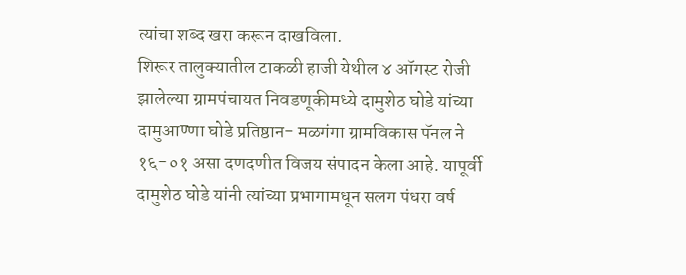त्यांचा शब्द खरा करून दाखविला.
शिरूर तालुक्यातील टाकळी हाजी येथील ४ ऑगस्ट रोजी झालेल्या ग्रामपंचायत निवडणूकीमध्ये दामुशेठ घोडे यांच्या दामुआण्णा घोडे प्रतिष्ठान- मळगंगा ग्रामविकास पॅनल ने १६-०१ असा दणदणीत विजय संपादन केला आहे. यापूर्वी दामुशेठ घोडे यांनी त्यांच्या प्रभागामधून सलग पंधरा वर्ष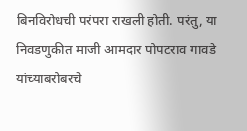बिनविरोधची परंपरा राखली होती. परंतु, या निवडणुकीत माजी आमदार पोपटराव गावडे यांच्याबरोबरचे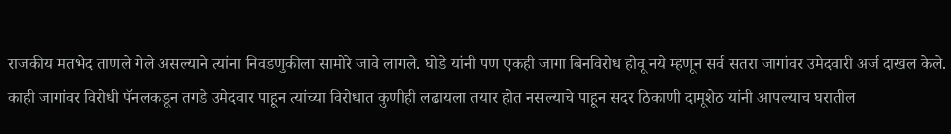राजकीय मतभेद ताणले गेले असल्याने त्यांना निवडणुकीला सामोरे जावे लागले. घोडे यांनी पण एकही जागा बिनविरोध होवू नये म्हणून सर्व सतरा जागांवर उमेदवारी अर्ज दाखल केले. काही जागांवर विरोधी पॅनलकडून तगडे उमेदवार पाहून त्यांच्या विरोधात कुणीही लढायला तयार होत नसल्याचे पाहून सदर ठिकाणी दामूशेठ यांनी आपल्याच घरातील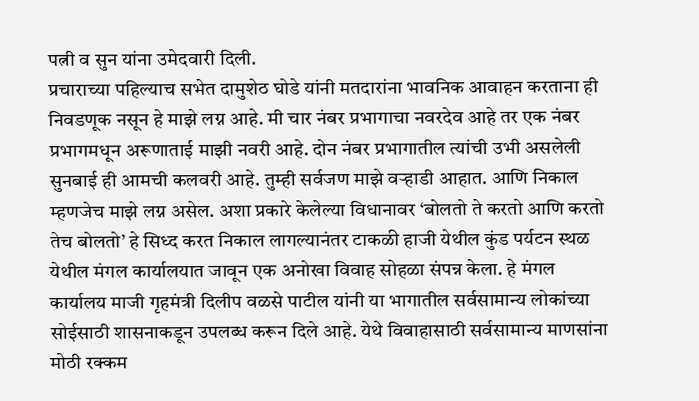पत्नी व सुन यांना उमेदवारी दिली.
प्रचाराच्या पहिल्याच सभेत दामुशेठ घोडे यांनी मतदारांना भावनिक आवाहन करताना ही निवडणूक नसून हे माझे लग्न आहे. मी चार नंबर प्रभागाचा नवरदेव आहे तर एक नंबर प्रभागमधून अरूणाताई माझी नवरी आहे. दोन नंबर प्रभागातील त्यांची उभी असलेली सुनबाई ही आमची कलवरी आहे. तुम्ही सर्वजण माझे वऱ्हाडी आहात. आणि निकाल म्हणजेच माझे लग्न असेल. अशा प्रकारे केलेल्या विधानावर ‘बोलतो ते करतो आणि करतो तेच बोलतो’ हे सिध्द करत निकाल लागल्यानंतर टाकळी हाजी येथील कुंड पर्यटन स्थळ येथील मंगल कार्यालयात जावून एक अनोखा विवाह सोहळा संपन्न केला. हे मंगल कार्यालय माजी गृहमंत्री दिलीप वळसे पाटील यांनी या भागातील सर्वसामान्य लोकांच्या सोईसाठी शासनाकडून उपलब्ध करून दिले आहे. येथे विवाहासाठी सर्वसामान्य माणसांना मोठी रक्कम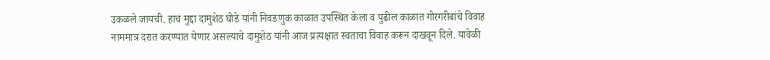उकळले जायची. हाच मुद्दा दामुशेठ घोडे यांनी निवडणुक काळात उपस्थित केला व पुढील काळात गोरगरीबांचे विवाह नाममात्र दरात करण्यात येणार असल्याचे दामुशेठ यांनी आज प्रत्यक्षात स्वताचा विवाह करून दाखवून दिले. यावेळी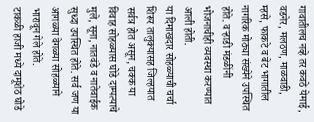गावातीलच नव्हे तर कवठे येमाई, वडनेर, मलठण, माळवाडी, म्हसे, फाकटे व बेट भागातील नागरिक मोठ्या संख्येने उपस्थित होते. वऱ्हाडी मंडळींनी भोजनाचीही व्यवस्था करण्यात आली होती.
या दिमाखदार सोहळ्याची चर्चा शिरूर तालुक्यासह जिल्हयात सर्वत्र होत असून, चक्क या विवाह सोहळ्यास घोडे दाम्पत्याचे मुले, सूना, नातवंडे व नातेवाईक सुध्दा उपस्थित होते. सर्व जण या आगळ्या वेगळ्या सोहळ्याने भारावून गेले होते.
टाकळी हाजी मध्ये दामूशेठ घोडे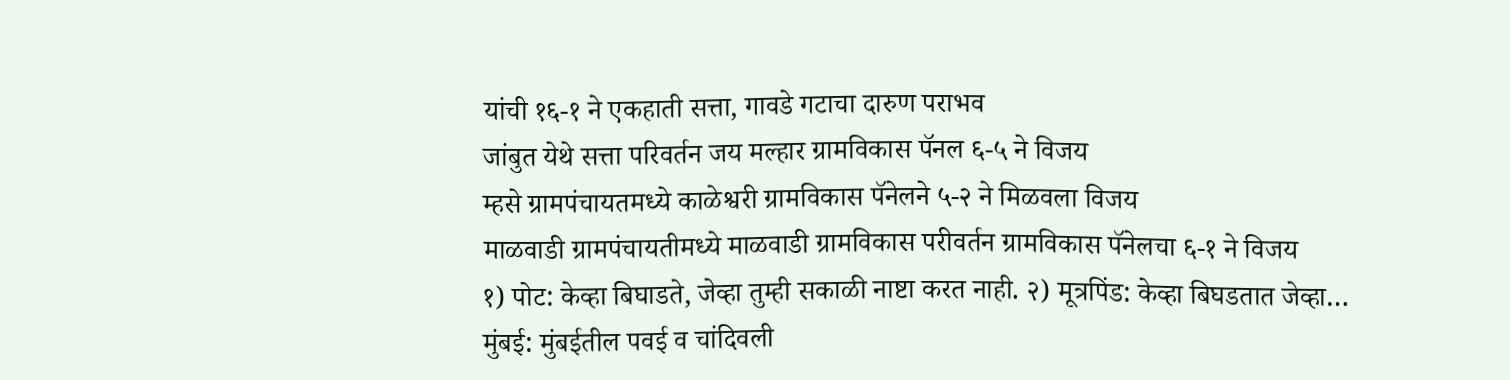यांची १६-१ ने एकहाती सत्ता, गावडे गटाचा दारुण पराभव
जांबुत येथे सत्ता परिवर्तन जय मल्हार ग्रामविकास पॅनल ६-५ ने विजय
म्हसे ग्रामपंचायतमध्ये काळेश्वरी ग्रामविकास पॅनेलने ५-२ ने मिळवला विजय
माळवाडी ग्रामपंचायतीमध्ये माळवाडी ग्रामविकास परीवर्तन ग्रामविकास पॅनेलचा ६-१ ने विजय
१) पोट: केव्हा बिघाडते, जेव्हा तुम्ही सकाळी नाष्टा करत नाही. २) मूत्रपिंड: केव्हा बिघडतात जेव्हा…
मुंबई: मुंबईतील पवई व चांदिवली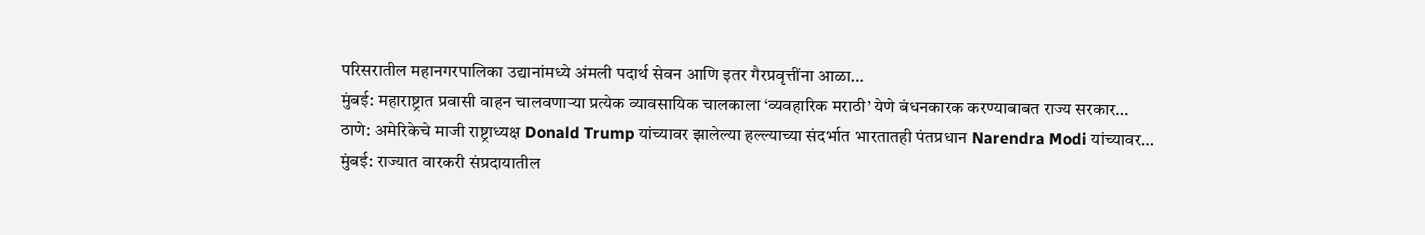परिसरातील महानगरपालिका उद्यानांमध्ये अंमली पदार्थ सेवन आणि इतर गैरप्रवृत्तींना आळा…
मुंबई: महाराष्ट्रात प्रवासी वाहन चालवणाऱ्या प्रत्येक व्यावसायिक चालकाला ‘व्यवहारिक मराठी’ येणे बंधनकारक करण्याबाबत राज्य सरकार…
ठाणे: अमेरिकेचे माजी राष्ट्राध्यक्ष Donald Trump यांच्यावर झालेल्या हल्ल्याच्या संदर्भात भारतातही पंतप्रधान Narendra Modi यांच्यावर…
मुंबई: राज्यात वारकरी संप्रदायातील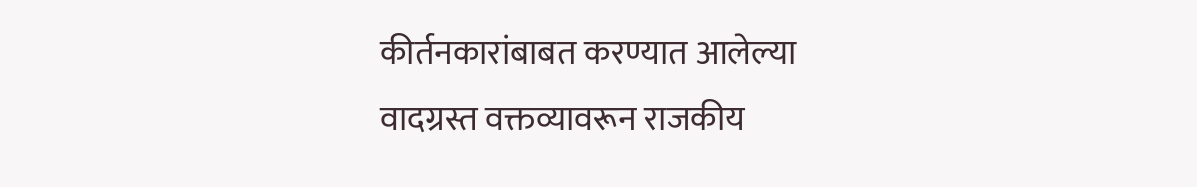कीर्तनकारांबाबत करण्यात आलेल्या वादग्रस्त वक्तव्यावरून राजकीय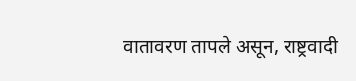वातावरण तापले असून, राष्ट्रवादी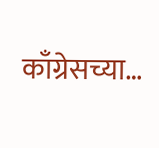काँग्रेसच्या…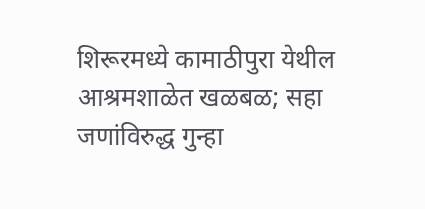शिरूरमध्ये कामाठीपुरा येथील आश्रमशाळेत खळबळ; सहा जणांविरुद्ध गुन्हा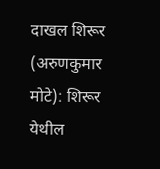दाखल शिरूर (अरुणकुमार मोटे): शिरूर येथील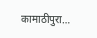कामाठीपुरा…